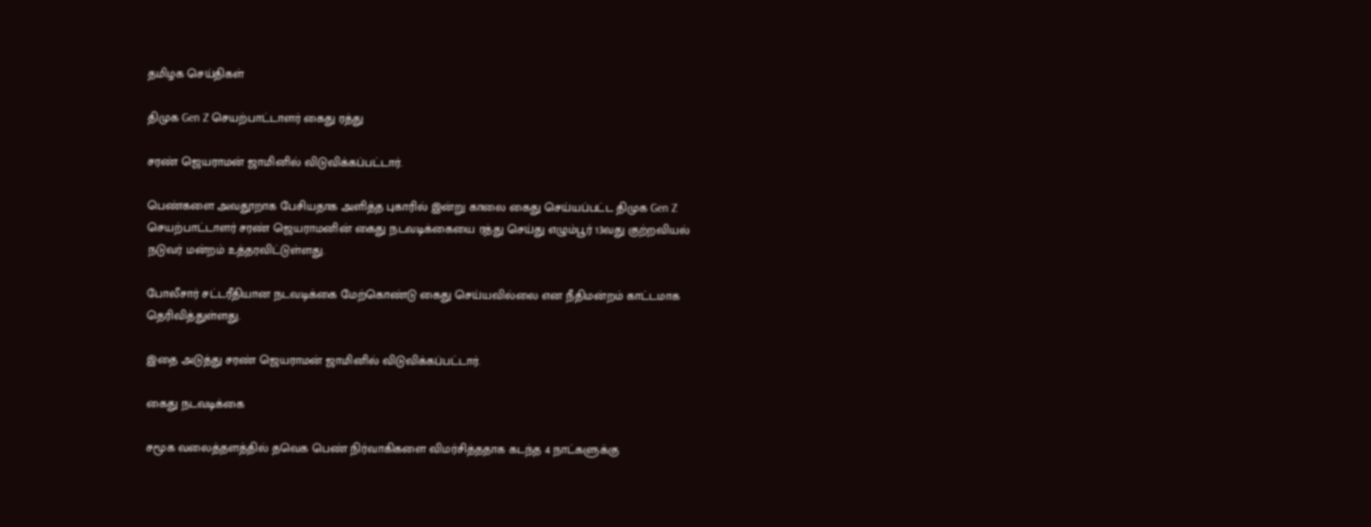தமிழக செய்திகள்

திமுக Gen Z செயற்பாட்டாளர் கைது ரத்து

சரண் ஜெயராமன் ஜாமினில் விடுவிக்கப்பட்டார்.

பெண்களை அவதூறாக பேசியதாக அளித்த புகாரில் இன்று காலை கைது செய்யப்பட்ட திமுக Gen Z செயற்பாட்டாளர் சரண் ஜெயராமனின் கைது நடவடிக்கையை ரத்து செய்து எழும்பூர் 13வது குற்றவியல் நடுவர் மன்றம் உத்தரவிட்டுள்ளது.

போலீசார் சட்டரீதியான நடவடிக்கை மேற்கொண்டு கைது செய்யவில்லை என நீதிமன்றம் காட்டமாக தெரிவித்துள்ளது.

இதை அடுத்து சரண் ஜெயராமன் ஜாமினில் விடுவிக்கப்பட்டார்.

கைது நடவடிக்கை

சமூக வலைத்தளத்தில் தவெக பெண் நிர்வாகிகளை விமர்சித்ததாக கடந்த 4 நாட்களுக்கு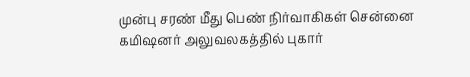முன்பு சரண் மீது பெண் நிர்வாகிகள் சென்னை கமிஷனர் அலுவலகத்தில் புகார்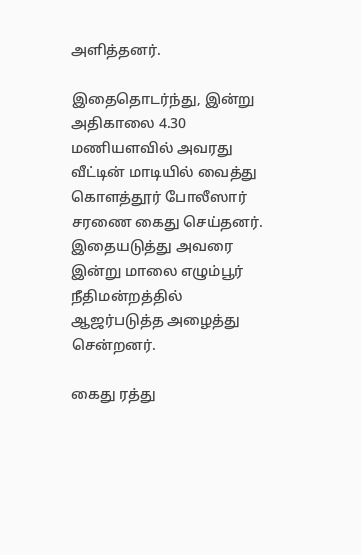அளித்தனர்.

இதைதொடர்ந்து, இன்று அதிகாலை 4.30 மணியளவில் அவரது வீட்டின் மாடியில் வைத்து கொளத்தூர் போலீஸார் சரணை கைது செய்தனர். இதையடுத்து அவரை இன்று மாலை எழும்பூர் நீதிமன்றத்தில் ஆஜர்படுத்த அழைத்து சென்றனர்.

கைது ரத்து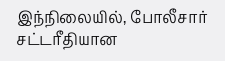இந்நிலையில், போலீசார் சட்டரீதியான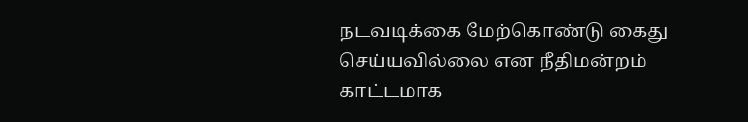நடவடிக்கை மேற்கொண்டு கைது செய்யவில்லை என நீதிமன்றம் காட்டமாக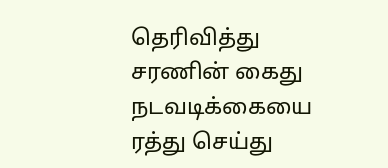தெரிவித்து சரணின் கைது நடவடிக்கையை ரத்து செய்து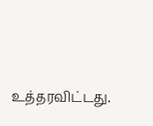உத்தரவிட்டது.